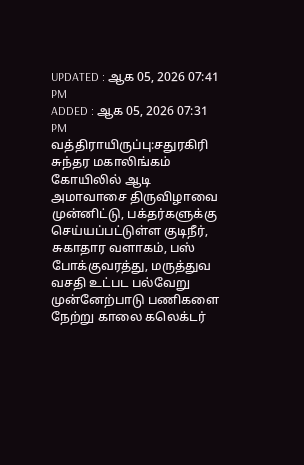UPDATED : ஆக 05, 2026 07:41 PM
ADDED : ஆக 05, 2026 07:31 PM
வத்திராயிருப்பு:சதுரகிரி சுந்தர மகாலிங்கம் கோயிலில் ஆடி அமாவாசை திருவிழாவை முன்னிட்டு, பக்தர்களுக்கு செய்யப்பட்டுள்ள குடிநீர், சுகாதார வளாகம், பஸ் போக்குவரத்து, மருத்துவ வசதி உட்பட பல்வேறு முன்னேற்பாடு பணிகளை நேற்று காலை கலெக்டர்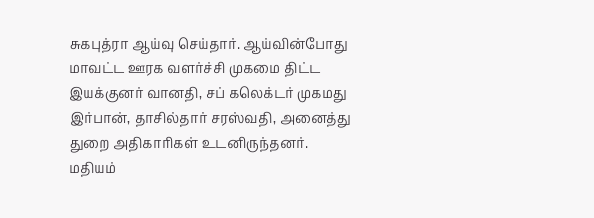சுகபுத்ரா ஆய்வு செய்தார். ஆய்வின்போது மாவட்ட ஊரக வளர்ச்சி முகமை திட்ட இயக்குனர் வானதி, சப் கலெக்டர் முகமது இர்பான், தாசில்தார் சரஸ்வதி, அனைத்து துறை அதிகாரிகள் உடனிருந்தனர்.
மதியம்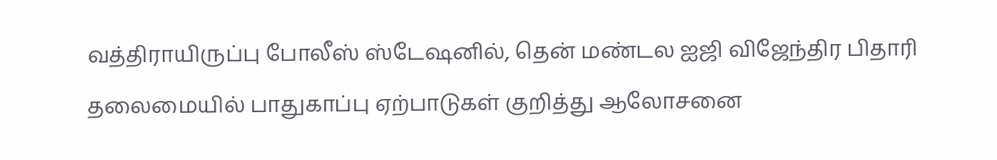வத்திராயிருப்பு போலீஸ் ஸ்டேஷனில், தென் மண்டல ஐஜி விஜேந்திர பிதாரி தலைமையில் பாதுகாப்பு ஏற்பாடுகள் குறித்து ஆலோசனை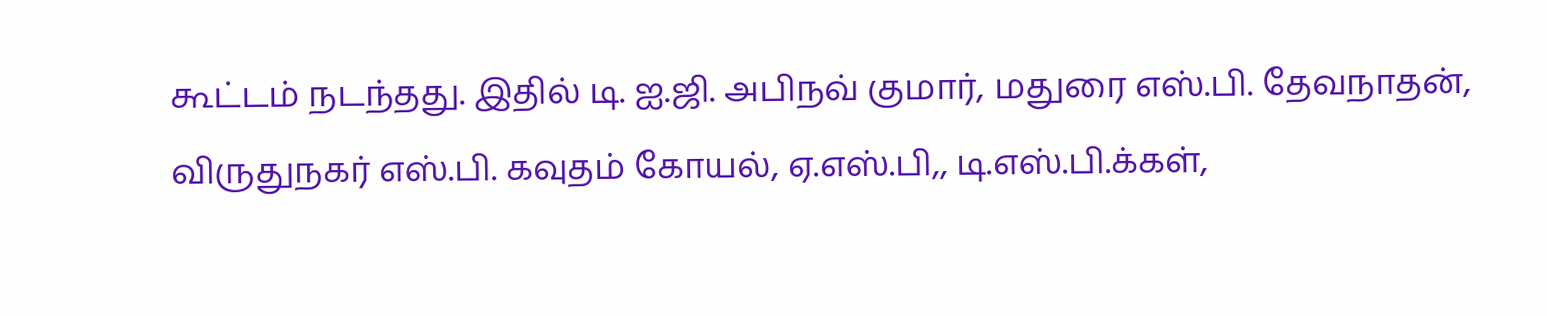கூட்டம் நடந்தது. இதில் டி. ஐ.ஜி. அபிநவ் குமார், மதுரை எஸ்.பி. தேவநாதன், விருதுநகர் எஸ்.பி. கவுதம் கோயல், ஏ.எஸ்.பி,, டி.எஸ்.பி.க்கள்,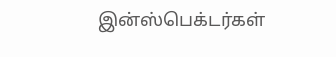இன்ஸ்பெக்டர்கள்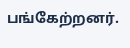பங்கேற்றனர்.